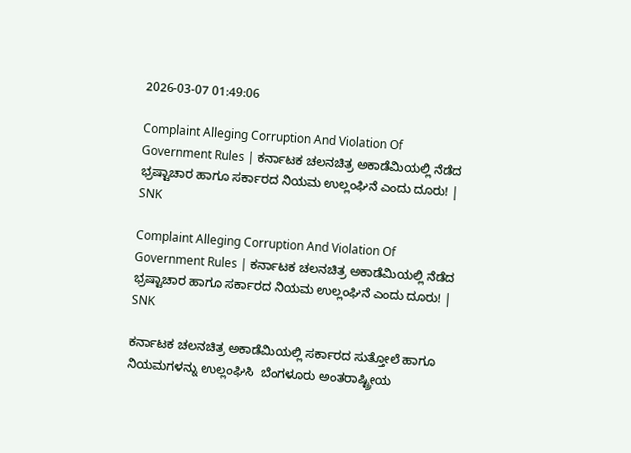2026-03-07 01:49:06

Complaint Alleging Corruption And Violation Of Government Rules | ಕರ್ನಾಟಕ ಚಲನಚಿತ್ರ ಅಕಾಡೆಮಿಯಲ್ಲಿ ನೆಡೆದ ಭ್ರಷ್ಟಾಚಾರ ಹಾಗೂ ಸರ್ಕಾರದ ನಿಯಮ ಉಲ್ಲಂಘಿನೆ ಎಂದು ದೂರು! | SNK

Complaint Alleging Corruption And Violation Of Government Rules | ಕರ್ನಾಟಕ ಚಲನಚಿತ್ರ ಅಕಾಡೆಮಿಯಲ್ಲಿ ನೆಡೆದ  ಭ್ರಷ್ಟಾಚಾರ ಹಾಗೂ ಸರ್ಕಾರದ ನಿಯಮ ಉಲ್ಲಂಘಿನೆ ಎಂದು ದೂರು! | SNK

ಕರ್ನಾಟಕ ಚಲನಚಿತ್ರ ಅಕಾಡೆಮಿಯಲ್ಲಿ ಸರ್ಕಾರದ ಸುತ್ತೋಲೆ ಹಾಗೂ ನಿಯಮಗಳನ್ನು ಉಲ್ಲಂಘಿಸಿ  ಬೆಂಗಳೂರು ಅಂತರಾಷ್ಟ್ರೀಯ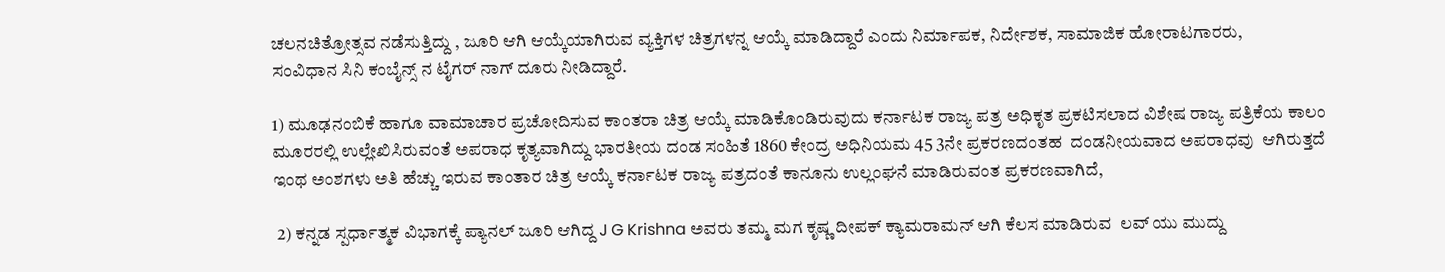ಚಲನಚಿತ್ರೋತ್ಸವ ನಡೆಸುತ್ತಿದ್ದು , ಜೂರಿ ಆಗಿ ಆಯ್ಕೆಯಾಗಿರುವ ವ್ಯಕ್ತಿಗಳ ಚಿತ್ರಗಳನ್ನ ಆಯ್ಕೆ ಮಾಡಿದ್ದಾರೆ ಎಂದು ನಿರ್ಮಾಪಕ, ನಿರ್ದೇಶಕ, ಸಾಮಾಜಿಕ ಹೋರಾಟಗಾರರು,
ಸಂವಿಧಾನ ಸಿನಿ ಕಂಬೈನ್ಸ್ ನ ಟೈಗರ್ ನಾಗ್ ದೂರು ನೀಡಿದ್ದಾರೆ.

1) ಮೂಢನಂಬಿಕೆ ಹಾಗೂ ವಾಮಾಚಾರ ಪ್ರಚೋದಿಸುವ ಕಾಂತರಾ ಚಿತ್ರ ಆಯ್ಕೆ ಮಾಡಿಕೊಂಡಿರುವುದು ಕರ್ನಾಟಕ ರಾಜ್ಯ ಪತ್ರ ಅಧಿಕೃತ ಪ್ರಕಟಿಸಲಾದ ವಿಶೇಷ ರಾಜ್ಯ ಪತ್ರಿಕೆಯ ಕಾಲಂ ಮೂರರಲ್ಲಿ ಉಲ್ಲೇಖಿಸಿರುವಂತೆ ಅಪರಾಧ ಕೃತ್ಯವಾಗಿದ್ದು ಭಾರತೀಯ ದಂಡ ಸಂಹಿತೆ 1860 ಕೇಂದ್ರ ಅಧಿನಿಯಮ 45 3ನೇ ಪ್ರಕರಣದಂತಹ  ದಂಡನೀಯವಾದ ಅಪರಾಧವು  ಆಗಿರುತ್ತದೆ ಇಂಥ ಅಂಶಗಳು ಅತಿ ಹೆಚ್ಚು ಇರುವ ಕಾಂತಾರ ಚಿತ್ರ ಆಯ್ಕೆ ಕರ್ನಾಟಕ ರಾಜ್ಯ ಪತ್ರದಂತೆ ಕಾನೂನು ಉಲ್ಲಂಘನೆ ಮಾಡಿರುವಂತ ಪ್ರಕರಣವಾಗಿದೆ,

 2) ಕನ್ನಡ ಸ್ಪರ್ಧಾತ್ಮಕ ವಿಭಾಗಕ್ಕೆ ಪ್ಯಾನಲ್ ಜೂರಿ ಆಗಿದ್ದ J G Krishna ಅವರು ತಮ್ಮ ಮಗ ಕೃಷ್ಣ ದೀಪಕ್ ಕ್ಯಾಮರಾಮನ್ ಆಗಿ ಕೆಲಸ ಮಾಡಿರುವ  ಲವ್ ಯು ಮುದ್ದು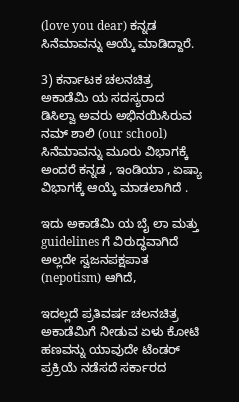(love you dear) ಕನ್ನಡ ಸಿನೆಮಾವನ್ನು ಆಯ್ಕೆ ಮಾಡಿದ್ದಾರೆ.

3) ಕರ್ನಾಟಕ ಚಲನಚಿತ್ರ ಅಕಾಡೆಮಿ ಯ ಸದಸ್ಯರಾದ ಡಿಸಿಲ್ವಾ ಅವರು ಅಭಿನಯಿಸಿರುವ ನಮ್ ಶಾಲಿ (our school) ಸಿನೆಮಾವನ್ನು ಮೂರು ವಿಭಾಗಕ್ಕೆ ಅಂದರೆ ಕನ್ನಡ , ಇಂಡಿಯಾ , ಏಷ್ಯಾ ವಿಭಾಗಕ್ಕೆ ಆಯ್ಕೆ ಮಾಡಲಾಗಿದೆ .

ಇದು ಅಕಾಡೆಮಿ ಯ ಬೈ ಲಾ ಮತ್ತು guidelines ಗೆ ವಿರುದ್ಧವಾಗಿದೆ ಅಲ್ಲದೇ ಸ್ವಜನಪಕ್ಷಪಾತ (nepotism) ಆಗಿದೆ,

ಇದಲ್ಲದೆ ಪ್ರತಿವರ್ಷ ಚಲನಚಿತ್ರ ಅಕಾಡೆಮಿಗೆ ನೀಡುವ ಏಳು ಕೋಟಿ ಹಣವನ್ನು ಯಾವುದೇ ಟೆಂಡರ್ ಪ್ರಕ್ರಿಯೆ ನಡೆಸದೆ ಸರ್ಕಾರದ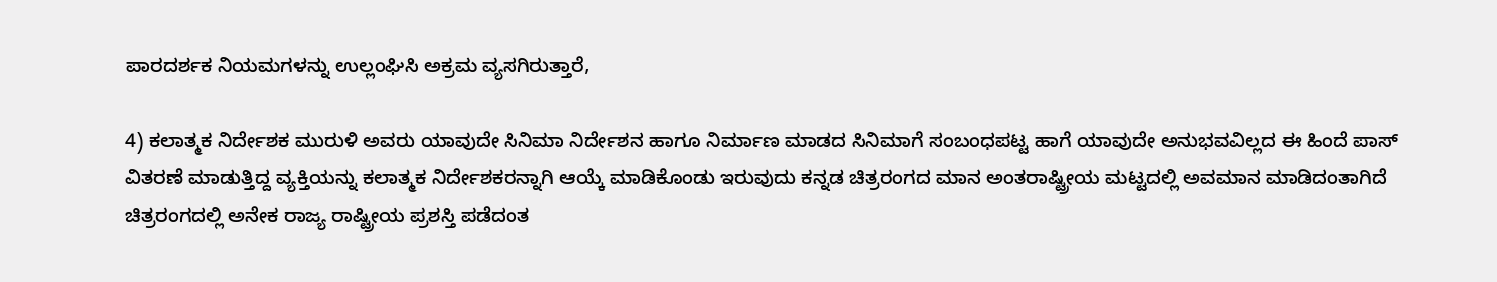ಪಾರದರ್ಶಕ ನಿಯಮಗಳನ್ನು ಉಲ್ಲಂಘಿಸಿ ಅಕ್ರಮ ವ್ಯಸಗಿರುತ್ತಾರೆ,

4) ಕಲಾತ್ಮಕ ನಿರ್ದೇಶಕ ಮುರುಳಿ ಅವರು ಯಾವುದೇ ಸಿನಿಮಾ ನಿರ್ದೇಶನ ಹಾಗೂ ನಿರ್ಮಾಣ ಮಾಡದ ಸಿನಿಮಾಗೆ ಸಂಬಂಧಪಟ್ಟ ಹಾಗೆ ಯಾವುದೇ ಅನುಭವವಿಲ್ಲದ ಈ ಹಿಂದೆ ಪಾಸ್ ವಿತರಣೆ ಮಾಡುತ್ತಿದ್ದ ವ್ಯಕ್ತಿಯನ್ನು ಕಲಾತ್ಮಕ ನಿರ್ದೇಶಕರನ್ನಾಗಿ ಆಯ್ಕೆ ಮಾಡಿಕೊಂಡು ಇರುವುದು ಕನ್ನಡ ಚಿತ್ರರಂಗದ ಮಾನ ಅಂತರಾಷ್ಟ್ರೀಯ ಮಟ್ಟದಲ್ಲಿ ಅವಮಾನ ಮಾಡಿದಂತಾಗಿದೆ ಚಿತ್ರರಂಗದಲ್ಲಿ ಅನೇಕ ರಾಜ್ಯ ರಾಷ್ಟ್ರೀಯ ಪ್ರಶಸ್ತಿ ಪಡೆದಂತ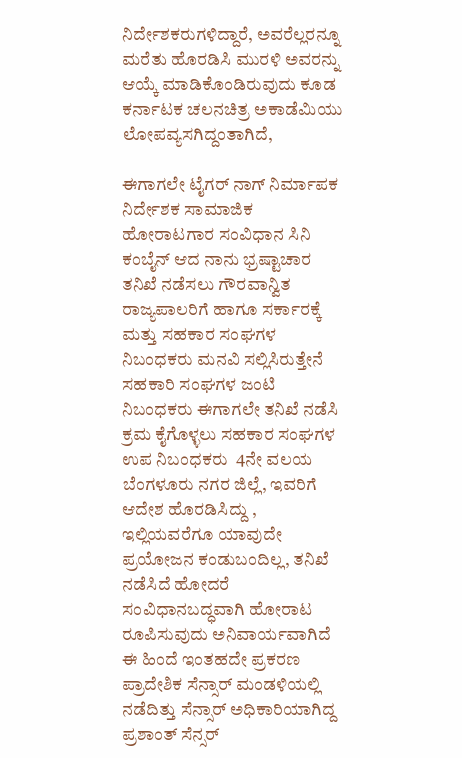ನಿರ್ದೇಶಕರುಗಳಿದ್ದಾರೆ, ಅವರೆಲ್ಲರನ್ನೂ ಮರೆತು ಹೊರಡಿಸಿ ಮುರಳಿ ಅವರನ್ನು ಆಯ್ಕೆ ಮಾಡಿಕೊಂಡಿರುವುದು ಕೂಡ  ಕರ್ನಾಟಕ ಚಲನಚಿತ್ರ ಅಕಾಡೆಮಿಯು  ಲೋಪವ್ಯಸಗಿದ್ದಂತಾಗಿದೆ,

ಈಗಾಗಲೇ ಟೈಗರ್ ನಾಗ್ ನಿರ್ಮಾಪಕ ನಿರ್ದೇಶಕ ಸಾಮಾಜಿಕ ಹೋರಾಟಗಾರ ಸಂವಿಧಾನ ಸಿನಿ ಕಂಬೈನ್ ಆದ ನಾನು ಭ್ರಷ್ಟಾಚಾರ ತನಿಖೆ ನಡೆಸಲು ಗೌರವಾನ್ವಿತ ರಾಜ್ಯಪಾಲರಿಗೆ ಹಾಗೂ ಸರ್ಕಾರಕ್ಕೆ ಮತ್ತು ಸಹಕಾರ ಸಂಘಗಳ ನಿಬಂಧಕರು ಮನವಿ ಸಲ್ಲಿಸಿರುತ್ತೇನೆ ಸಹಕಾರಿ ಸಂಘಗಳ ಜಂಟಿ ನಿಬಂಧಕರು ಈಗಾಗಲೇ ತನಿಖೆ ನಡೆಸಿ ಕ್ರಮ ಕೈಗೊಳ್ಳಲು ಸಹಕಾರ ಸಂಘಗಳ ಉಪ ನಿಬಂಧಕರು  4ನೇ ವಲಯ ಬೆಂಗಳೂರು ನಗರ ಜಿಲ್ಲೆ, ಇವರಿಗೆ ಆದೇಶ ಹೊರಡಿಸಿದ್ದು , ಇಲ್ಲಿಯವರೆಗೂ ಯಾವುದೇ ಪ್ರಯೋಜನ ಕಂಡುಬಂದಿಲ್ಲ, ತನಿಖೆ ನಡೆಸಿದೆ ಹೋದರೆ ಸಂವಿಧಾನಬದ್ಧವಾಗಿ ಹೋರಾಟ ರೂಪಿಸುವುದು ಅನಿವಾರ್ಯವಾಗಿದೆ ಈ ಹಿಂದೆ ಇಂತಹದೇ ಪ್ರಕರಣ ಪ್ರಾದೇಶಿಕ ಸೆನ್ಸಾರ್ ಮಂಡಳಿಯಲ್ಲಿ ನಡೆದಿತ್ತು ಸೆನ್ಸಾರ್ ಅಧಿಕಾರಿಯಾಗಿದ್ದ ಪ್ರಶಾಂತ್ ಸೆನ್ಸರ್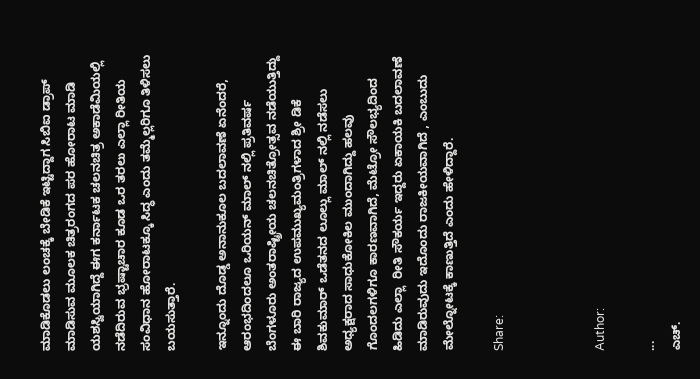ಮಾಡಿಕೊಡಲು ಲಂಚಕ್ಕೆ ಬೇಡಿಕೆ ಇಟ್ಟಿದ್ದಾಗ ಸಿಬಿಐ ಡ್ರಾಪ್ ಮಾಡಿಸುವ ಮೂಲಕ ಚಿತ್ರರಂಗದ ಪರ ಹೋರಾಟ ಮಾಡಿ ಯಶಸ್ವಿಯಾಗಿದ್ದೆ ಈಗ ಕರ್ನಾಟಕ ಚಲನಚಿತ್ರ ಅಕಾಡೆಮಿಯಲ್ಲಿ ನಡೆದಿರುವ ಭ್ರಷ್ಟಾಚಾರ ಕೂಡ ಒರ ತರಲು ಎಲ್ಲಾ ರೀತಿಯ ಸಂವಿಧಾನ ಹೋರಾಟಕ್ಕೂ ಸಿದ್ಧ ಎಂದು ತಮ್ಮೆಲ್ಲರಿಗೂ ತಿಳಿಸಲು ಬಯಸುತ್ತಾರೆ.

ಇನ್ನೂಂದು ದೊಡ್ಡ ಅನಾನುಕೂಲ ಬದಲಾವಣೆ ಏನೆಂದರೆ, ಆರಂಭದಿಂದಲೂ ಒರಿಯನ್ ಮಾಲ್ ನಲ್ಲಿ ಪ್ರತಿವರ್ಷ ಬೆಂಗಳೂರು ಅಂತರಾಷ್ಟ್ರೀಯ ಚಲನಚಿತ್ರೋತ್ಸವ ನಡೆಯುತ್ತಿದ್ದು ಈ ಬಾರಿ ರಾಜ್ಯದ ಉಪಮುಖ್ಯಮಂತ್ರಿಗಳಾದ ಶ್ರೀ ಡಿಕೆ ಶಿವಕುಮಾರ್ ಒಡೆತನದ ಲೂಲ್ಲು ಮಾಲ್ ನಲ್ಲಿ ನಡೆಸಲು ಅಧ್ಯಕ್ಷರಾದ ಸಾಧುಕೋಕಿಲ ಮುಂದಾಗಿದ್ದು ಹಲವು ಗೊಂದಲಗಳಿಗೂ ಕಾರಣವಾಗಿದೆ, ಮೆಟ್ರೋ ಸೌಲಭ್ಯದಿಂದ ಹಿಡಿದು ಎಲ್ಲಾ  ರೀತಿ ಸೌಕರ್ಯ ಇದ್ದರು ಏಕಾಯಕಿ ಬದಲಾವಣೆ ಮಾಡಿರುವುದು ಇದೊಂದು ರಾಜಕೀಯವಾಗಿದೆ , ಎಂಬುದು ಮೇಲ್ನೋಟಕ್ಕೆ ಕಾಣುತ್ತಿದೆ ಎಂದು ಹೇಳಿದ್ದಾರೆ.

Share:



Author:

...
ಎಚ್‌.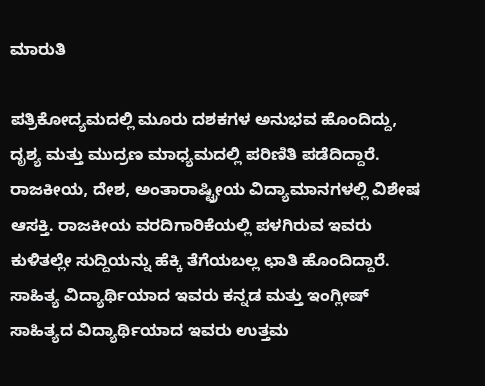ಮಾರುತಿ

ಪತ್ರಿಕೋದ್ಯಮದಲ್ಲಿ ಮೂರು ದಶಕಗಳ ಅನುಭವ ಹೊಂದಿದ್ದು, ದೃಶ್ಯ ಮತ್ತು ಮುದ್ರಣ ಮಾಧ್ಯಮದಲ್ಲಿ ಪರಿಣಿತಿ ಪಡೆದಿದ್ದಾರೆ. ರಾಜಕೀಯ, ದೇಶ, ಅಂತಾರಾಷ್ಟ್ರೀಯ ವಿದ್ಯಾಮಾನಗಳಲ್ಲಿ ವಿಶೇಷ ಆಸಕ್ತಿ. ರಾಜಕೀಯ ವರದಿಗಾರಿಕೆಯಲ್ಲಿ ಪಳಗಿರುವ ಇವರು ಕುಳಿತಲ್ಲೇ ಸುದ್ದಿಯನ್ನು ಹೆಕ್ಕಿ ತೆಗೆಯಬಲ್ಲ ಛಾತಿ ಹೊಂದಿದ್ದಾರೆ. ಸಾಹಿತ್ಯ ವಿದ್ಯಾರ್ಥಿಯಾದ ಇವರು ಕನ್ನಡ ಮತ್ತು ಇಂಗ್ಲೀಷ್‌ ಸಾಹಿತ್ಯದ ವಿದ್ಯಾರ್ಥಿಯಾದ ಇವರು ಉತ್ತಮ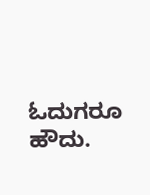ಓದುಗರೂ ಹೌದು.